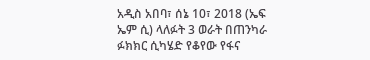አዲስ አበባ፣ ሰኔ 10፣ 2018 (ኤፍ ኤም ሲ) ላለፉት 3 ወራት በጠንካራ ፉክክር ሲካሄድ የቆየው የፋና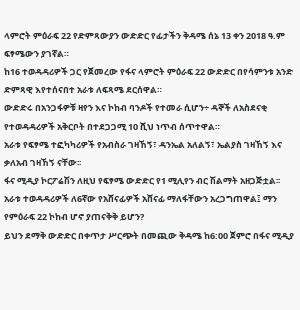ላምሮት ምዕራፍ 22 የድምጻውያን ውድድር የፊታችን ቅዳሜ ሰኔ 13 ቀን 2018 ዓ.ም ፍፃሜውን ያገኛል።
ከ16 ተወዳዳሪዎች ጋር የጀመረው የፋና ላምሮት ምዕራፍ 22 ውድድር በየሳምንቱ አንድ ድምጻዊ እየተሰናበተ አራቱ ለፍጻሜ ደርሰዋል።
ውድድሩ በአንጋፋዎቹ ዛየን እና ኮከብ ባንዶች የተመራ ሲሆን÷ ዳኞች ለአስደናቂ የተወዳዳሪዎች አቅርቦት በተደጋጋሚ 10 ሺህ ነጥብ ሰጥተዋል።
አራቱ የፍፃሜ ተፎካካሪዎች የአብስራ ገዛኸኝ፣ ዳንኤል አለልኝ፣ ኤልያስ ገዛኸኝ እና ቃለአብ ገዛኸኝ ናቸው፡፡
ፋና ሚዲያ ኮርፖሬሽን ለዚህ የፍፃሜ ውድድር የ1 ሚሊየን ብር ሽልማት አዘጋጅቷል፡፡
አራቱ ተወዳዳሪዎች ለ6ኛው የአሸናፊዎች አሸናፊ ማለፋቸውን አረጋግጠዋል፤ ማን የምዕራፍ 22 ኮከብ ሆኖ ያጠናቅቅ ይሆን?
ይህን ደማቅ ውድድር በቀጥታ ሥርጭት በመጪው ቅዳሜ ከ6:00 ጀምሮ በፋና ሚዲያ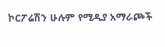ኮርፖሬሽን ሁሉም የሚዲያ አማራጮች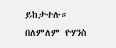ይከታተሉ።
በለምለም ዮሃንስ